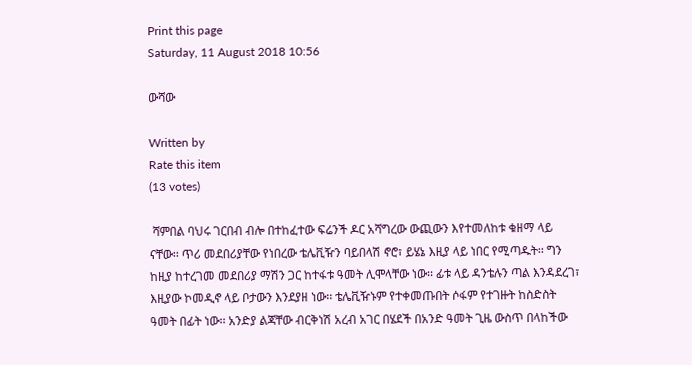Print this page
Saturday, 11 August 2018 10:56

ውሻው

Written by
Rate this item
(13 votes)

 ሻምበል ባህሩ ገርበብ ብሎ በተከፈተው ፍሬንች ዶር አሻግረው ውጪውን እየተመለከቱ ቁዘማ ላይ ናቸው፡፡ ጥሪ መደበሪያቸው የነበረው ቴሌቪዥን ባይበላሽ ኖሮ፣ ይሄኔ እዚያ ላይ ነበር የሚጣዱት፡፡ ግን ከዚያ ከተረገመ መደበሪያ ማሽን ጋር ከተፋቱ ዓመት ሊሞላቸው ነው፡፡ ፊቱ ላይ ዳንቴሉን ጣል እንዳደረገ፣ እዚያው ኮመዲኖ ላይ ቦታውን እንደያዘ ነው፡፡ ቴሌቪዥኑም የተቀመጡበት ሶፋም የተገዙት ከስድስት ዓመት በፊት ነው፡፡ አንድያ ልጃቸው ብርቅነሽ አረብ አገር በሄደች በአንድ ዓመት ጊዜ ውስጥ በላከችው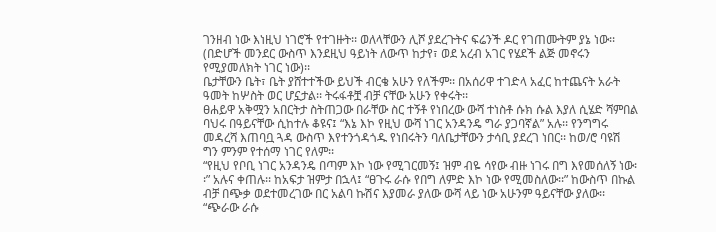ገንዘብ ነው እነዚህ ነገሮች የተገዙት፡፡ ወለላቸውን ሊሾ ያደረጉትና ፍሬንች ዶር የገጠሙትም ያኔ ነው፡፡ (በድሆች መንደር ውስጥ እንደዚህ ዓይነት ለውጥ ከታየ፣ ወደ አረብ አገር የሄደች ልጅ መኖሩን የሚያመለክት ነገር ነው)፡፡
ቤታቸውን ቤት፣ ቤት ያሸተተችው ይህች ብርቄ አሁን የለችም፡፡ በአሰሪዋ ተገድላ አፈር ከተጨናት አራት ዓመት ከሦስት ወር ሆኗታል፡፡ ትሩፋቶቿ ብቻ ናቸው አሁን የቀሩት፡፡
ፀሐይዋ አቅሟን አበርትታ ስትጠጋው በራቸው ስር ተኝቶ የነበረው ውሻ ተነስቶ ሱክ ሱል እያለ ሲሄድ ሻምበል ባህሩ በዓይናቸው ሲከተሉ ቆዩና፤ “እኔ እኮ የዚህ ውሻ ነገር አንዳንዴ ግራ ያጋባኛል” አሉ፡፡ የንግግሩ መዳረሻ እጠባቧ ጓዳ ውስጥ እየተንጎዳጎዱ የነበሩትን ባለቤታቸውን ታሳቢ ያደረገ ነበር፡፡ ከወ/ሮ ባዩሽ ግን ምንም የተሰማ ነገር የለም፡፡
“የዚህ የቦቢ ነገር አንዳንዴ በጣም እኮ ነው የሚገርመኝ፤ ዝም ብዬ ሳየው ብዙ ነገሩ በግ እየመሰለኝ ነው፡፡” አሉና ቀጠሉ፡፡ ከአፍታ ዝምታ በኋላ፤ “ፀጉሩ ራሱ የበግ ለምድ እኮ ነው የሚመስለው፡፡” ከውስጥ በኩል ብቻ በጭቃ ወደተመረገው በር አልባ ኩሽና እያመራ ያለው ውሻ ላይ ነው አሁንም ዓይናቸው ያለው፡፡
“ጭራው ራሱ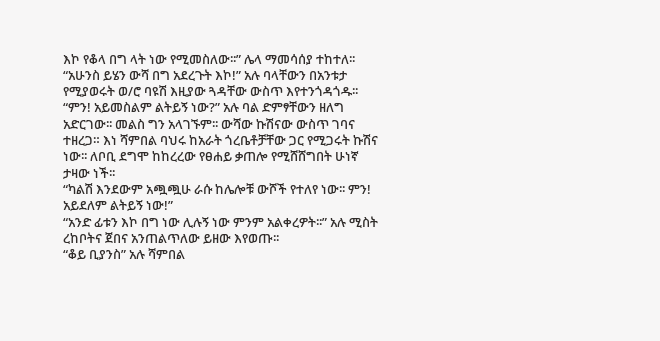እኮ የቆላ በግ ላት ነው የሚመስለው፡፡” ሌላ ማመሳሰያ ተከተለ፡፡
“አሁንስ ይሄን ውሻ በግ አደረጉት እኮ!” አሉ ባላቸውን በአንቱታ የሚያወሩት ወ/ሮ ባዩሽ እዚያው ጓዳቸው ውስጥ እየተንጎዳጎዱ፡፡
“ምን! አይመስልም ልትይኝ ነው?” አሉ ባል ድምፃቸውን ዘለግ አድርገው፡፡ መልስ ግን አላገኙም፡፡ ውሻው ኩሽናው ውስጥ ገባና ተዘረጋ። እነ ሻምበል ባህሩ ከአራት ጎረቤቶቻቸው ጋር የሚጋሩት ኩሽና ነው፡፡ ለቦቢ ደግሞ ከከረረው የፀሐይ ቃጠሎ የሚሸሸግበት ሁነኛ ታዛው ነች፡፡
“ካልሽ እንደውም አጯጯሁ ራሱ ከሌሎቹ ውሾች የተለየ ነው፡፡ ምን! አይደለም ልትይኝ ነው!”
“አንድ ፊቱን እኮ በግ ነው ሊሉኝ ነው ምንም አልቀረዎት፡፡” አሉ ሚስት ረከቦትና ጀበና አንጠልጥለው ይዘው እየወጡ፡፡
“ቆይ ቢያንስ” አሉ ሻምበል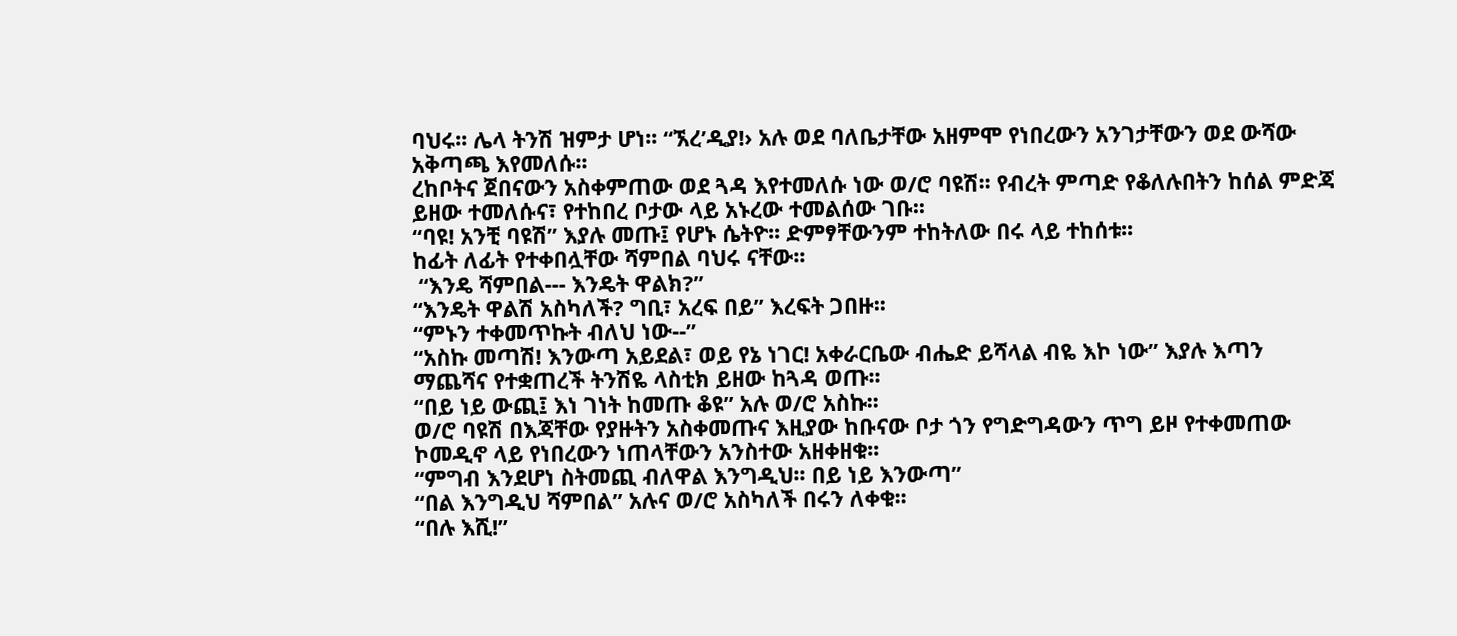ባህሩ፡፡ ሌላ ትንሽ ዝምታ ሆነ፡፡ “ኧረ’ዲያ!› አሉ ወደ ባለቤታቸው አዘምሞ የነበረውን አንገታቸውን ወደ ውሻው አቅጣጫ እየመለሱ፡፡
ረከቦትና ጀበናውን አስቀምጠው ወደ ጓዳ እየተመለሱ ነው ወ/ሮ ባዩሽ፡፡ የብረት ምጣድ የቆለሉበትን ከሰል ምድጃ ይዘው ተመለሱና፣ የተከበረ ቦታው ላይ አኑረው ተመልሰው ገቡ፡፡
“ባዩ! አንቺ ባዩሽ” እያሉ መጡ፤ የሆኑ ሴትዮ፡፡ ድምፃቸውንም ተከትለው በሩ ላይ ተከሰቱ፡፡
ከፊት ለፊት የተቀበሏቸው ሻምበል ባህሩ ናቸው፡፡
 “እንዴ ሻምበል--- እንዴት ዋልክ?”
“እንዴት ዋልሽ አስካለች? ግቢ፣ አረፍ በይ” እረፍት ጋበዙ፡፡
“ምኑን ተቀመጥኩት ብለህ ነው--”
“አስኩ መጣሽ! እንውጣ አይደል፣ ወይ የኔ ነገር! አቀራርቤው ብሔድ ይሻላል ብዬ እኮ ነው” እያሉ እጣን ማጨሻና የተቋጠረች ትንሽዬ ላስቲክ ይዘው ከጓዳ ወጡ፡፡
“በይ ነይ ውጪ፤ እነ ገነት ከመጡ ቆዩ” አሉ ወ/ሮ አስኩ፡፡
ወ/ሮ ባዩሽ በእጃቸው የያዙትን አስቀመጡና እዚያው ከቡናው ቦታ ጎን የግድግዳውን ጥግ ይዞ የተቀመጠው ኮመዲኖ ላይ የነበረውን ነጠላቸውን አንስተው አዘቀዘቁ፡፡
“ምግብ እንደሆነ ስትመጪ ብለዋል እንግዲህ፡፡ በይ ነይ እንውጣ”
“በል እንግዲህ ሻምበል” አሉና ወ/ሮ አስካለች በሩን ለቀቁ፡፡
“በሉ እሺ!”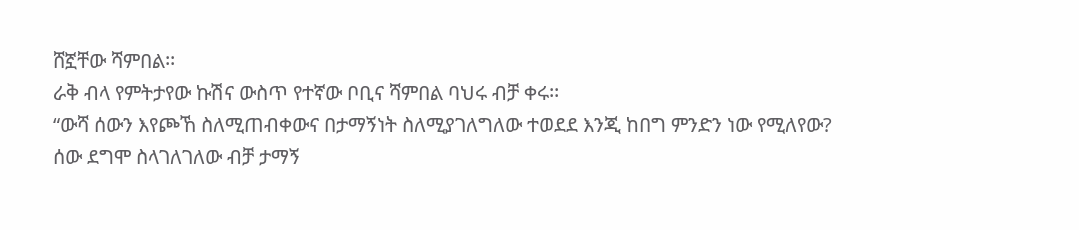ሸኟቸው ሻምበል፡፡
ራቅ ብላ የምትታየው ኩሽና ውስጥ የተኛው ቦቢና ሻምበል ባህሩ ብቻ ቀሩ፡፡
“ውሻ ሰውን እየጮኸ ስለሚጠብቀውና በታማኝነት ስለሚያገለግለው ተወደደ እንጂ ከበግ ምንድን ነው የሚለየው? ሰው ደግሞ ስላገለገለው ብቻ ታማኝ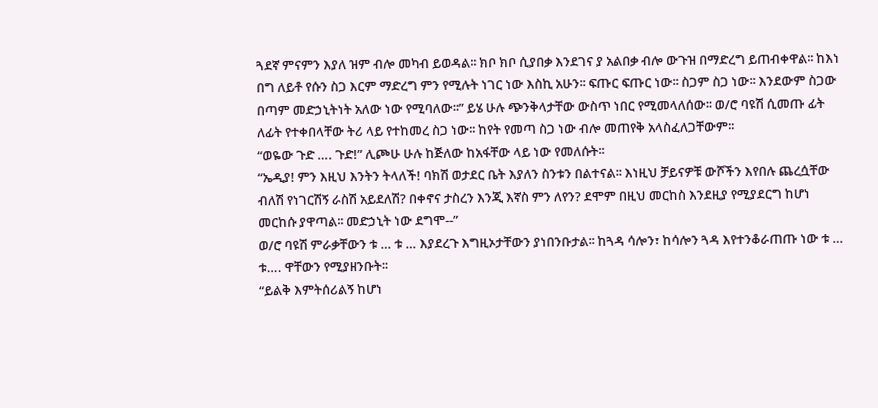ጓደኛ ምናምን እያለ ዝም ብሎ መካብ ይወዳል፡፡ ክቦ ክቦ ሲያበቃ እንደገና ያ አልበቃ ብሎ ውጉዝ በማድረግ ይጠብቀዋል፡፡ ከእነ በግ ለይቶ የሱን ስጋ እርም ማድረግ ምን የሚሉት ነገር ነው እስኪ አሁን፡፡ ፍጡር ፍጡር ነው፡፡ ስጋም ስጋ ነው፡፡ እንደውም ስጋው በጣም መድኃኒትነት አለው ነው የሚባለው፡፡” ይሄ ሁሉ ጭንቅላታቸው ውስጥ ነበር የሚመላለሰው፡፡ ወ/ሮ ባዩሽ ሲመጡ ፊት ለፊት የተቀበላቸው ትሪ ላይ የተከመረ ስጋ ነው፡፡ ከየት የመጣ ስጋ ነው ብሎ መጠየቅ አላስፈለጋቸውም፡፡
“ወዬው ጉድ …. ጉድ!” ሊጮሁ ሁሉ ከጅለው ከአፋቸው ላይ ነው የመለሱት፡፡
“ኤዲያ! ምን እዚህ እንትን ትላለች! ባክሽ ወታደር ቤት እያለን ስንቱን በልተናል፡፡ እነዚህ ቻይናዎቹ ውሾችን እየበሉ ጨረሷቸው ብለሽ የነገርሽኝ ራስሽ አይደለሽ? በቀኖና ታስረን እንጂ እኛስ ምን ለየን? ደሞም በዚህ መርከስ እንደዚያ የሚያደርግ ከሆነ መርከሱ ያዋጣል፡፡ መድኃኒት ነው ደግሞ--”
ወ/ሮ ባዩሽ ምራቃቸውን ቱ … ቱ … እያደረጉ እግዚኦታቸውን ያነበንቡታል፡፡ ከጓዳ ሳሎን፣ ከሳሎን ጓዳ እየተንቆራጠጡ ነው ቱ … ቱ…. ዋቸውን የሚያዘንቡት፡፡
“ይልቅ እምትሰሪልኝ ከሆነ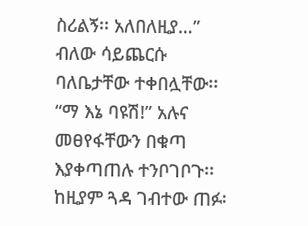ስሪልኝ፡፡ አለበለዚያ…” ብለው ሳይጨርሱ ባለቤታቸው ተቀበሏቸው፡፡
“ማ እኔ ባዩሽ!” አሉና መፀየፋቸውን በቁጣ እያቀጣጠሉ ተንቦገቦጉ፡፡ ከዚያም ጓዳ ገብተው ጠፉ፡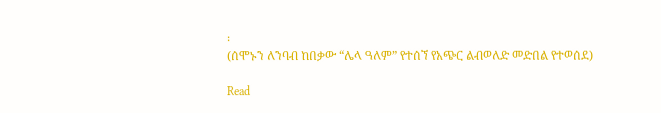፡
(ሰሞኑን ለንባብ ከበቃው “ሌላ ዓለም” የተሰኘ የአጭር ልብወለድ መድበል የተወሰደ)

Read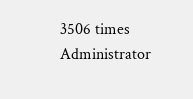3506 times
Administrator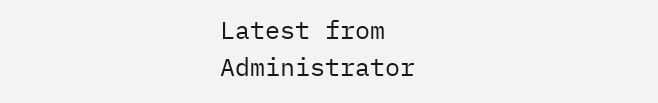Latest from Administrator